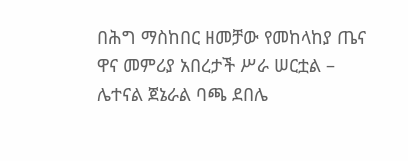በሕግ ማስከበር ዘመቻው የመከላከያ ጤና ዋና መምሪያ አበረታች ሥራ ሠርቷል – ሌተናል ጀኔራል ባጫ ደበሌ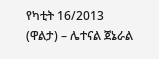የካቲት 16/2013 (ዋልታ) – ሌተናል ጀኔራል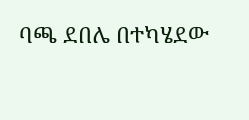ባጫ ደበሌ በተካሄደው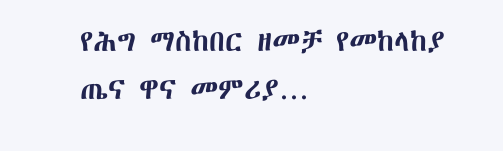የሕግ ማስከበር ዘመቻ የመከላከያ ጤና ዋና መምሪያ…